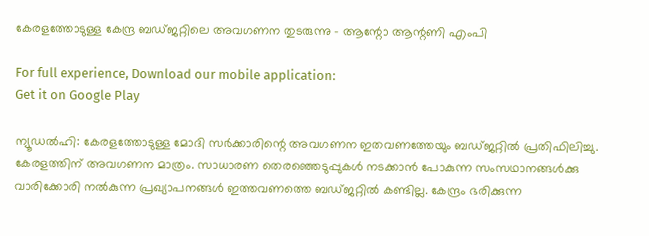കേരളത്തോടുള്ള കേന്ദ്ര ബഡ്ജറ്റിലെ അവഗണന തുടരുന്നു – ആന്റോ ആന്റണി എംപി

For full experience, Download our mobile application:
Get it on Google Play

ന്യൂഡൽഹി: കേരളത്തോടുള്ള മോദി സർക്കാരിന്റെ അവഗണന ഇതവണത്തേയും ബഡ്ജറ്റിൽ പ്രതിഫിലിച്ചു. കേരളത്തിന് അവഗണന മാത്രം. സാധാരണ തെരഞ്ഞെടുപ്പുകൾ നടക്കാൻ പോകുന്ന സംസഥാനങ്ങൾക്കു വാരിക്കോരി നൽകുന്ന പ്രഖ്യാപനങ്ങൾ ഇത്തവണത്തെ ബഡ്ജറ്റിൽ കണ്ടില്ല. കേന്ദ്രം ഭരിക്കുന്ന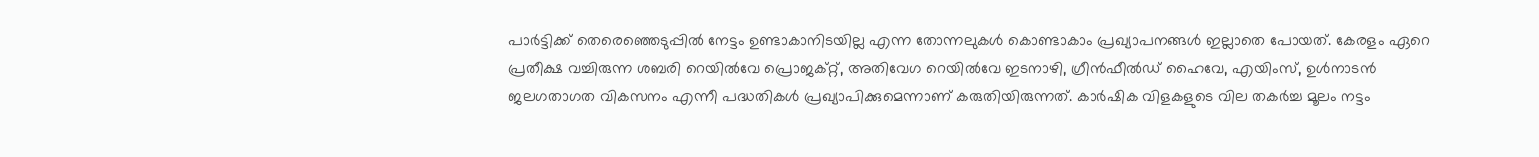പാർട്ടിക്ക് തെരെഞ്ഞെടുപ്പിൽ നേട്ടം ഉണ്ടാകാനിടയില്ല എന്ന തോന്നലുകൾ കൊണ്ടാകാം പ്രഖ്യാപനങ്ങൾ ഇല്ലാതെ പോയത്. കേരളം ഏറെ പ്രതീക്ഷ വച്ചിരുന്ന ശബരി റെയിൽവേ പ്രൊജക്റ്റ്, അതിവേഗ റെയിൽവേ ഇടനാഴി, ഗ്രീൻഫീൽഡ് ഹൈവേ, എയിംസ്, ഉൾനാടൻ ജലഗതാഗത വികസനം എന്നീ പദ്ധതികൾ പ്രഖ്യാപിക്കുമെന്നാണ് കരുതിയിരുന്നത്. കാർഷിക വിളകളുടെ വില തകർച്ച മൂലം നട്ടം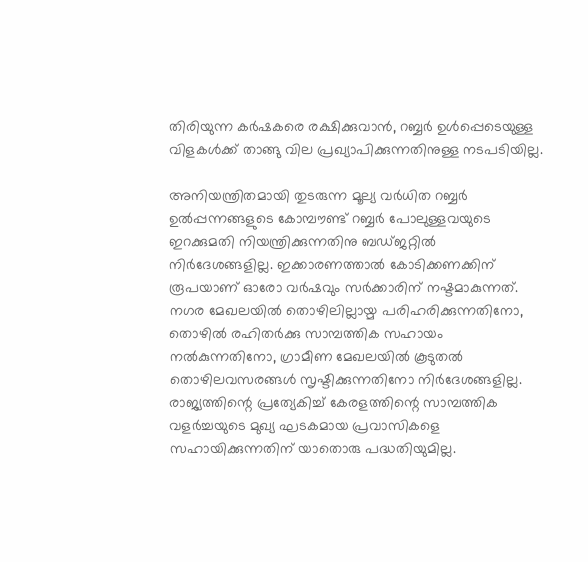തിരിയുന്ന കർഷകരെ രക്ഷിക്കുവാൻ, റബ്ബർ ഉൾപ്പെടെയുള്ള വിളകൾക്ക് താങ്ങു വില പ്രഖ്യാപിക്കുന്നതിനുള്ള നടപടിയില്ല.

അനിയന്ത്രിതമായി തുടരുന്ന മൂല്യ വർധിത റബ്ബർ ഉൽപ്പന്നങ്ങളുടെ കോമ്പൗണ്ട് റബ്ബർ പോലുള്ളവയുടെ ഇറക്കുമതി നിയന്ത്രിക്കുന്നതിനു ബഡ്ജറ്റിൽ നിർദേശങ്ങളില്ല. ഇക്കാരണത്താൽ കോടിക്കണക്കിന് രൂപയാണ് ഓരോ വർഷവും സർക്കാരിന് നഷ്ടമാകുന്നത്. നഗര മേഖലയിൽ തൊഴിലില്ലായ്മ പരിഹരിക്കുന്നതിനോ, തൊഴിൽ രഹിതർക്കു സാമ്പത്തിക സഹായം നൽകുന്നതിനോ, ഗ്രാമീണ മേഖലയിൽ കൂടുതൽ തൊഴിലവസരങ്ങൾ സൃഷ്ടിക്കുന്നതിനോ നിർദേശങ്ങളില്ല. രാജ്യത്തിന്റെ പ്രത്യേകിച്ച് കേരളത്തിന്റെ സാമ്പത്തിക വളർച്ചയുടെ മുഖ്യ ഘടകമായ പ്രവാസികളെ സഹായിക്കുന്നതിന് യാതൊരു പദ്ധതിയുമില്ല.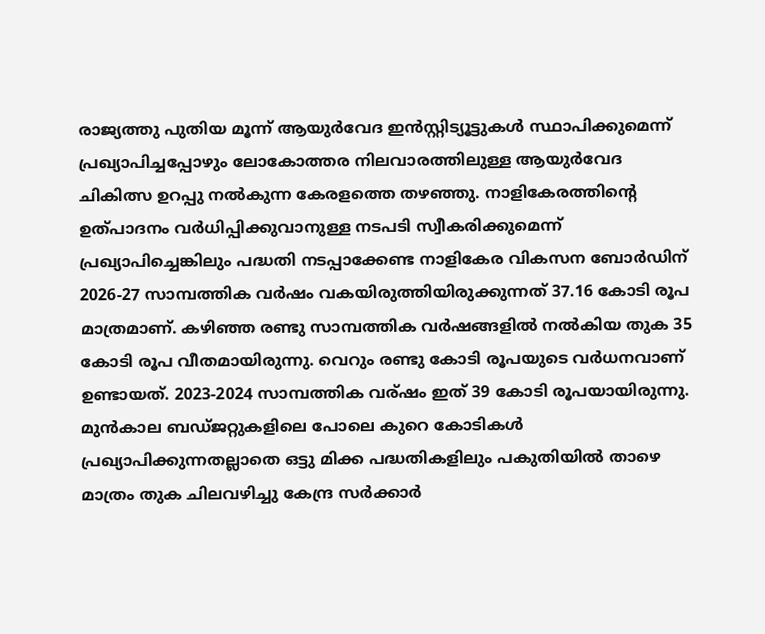രാജ്യത്തു പുതിയ മൂന്ന് ആയുർവേദ ഇൻസ്റ്റിട്യൂട്ടുകൾ സ്ഥാപിക്കുമെന്ന് പ്രഖ്യാപിച്ചപ്പോഴും ലോകോത്തര നിലവാരത്തിലുള്ള ആയുർവേദ ചികിത്സ ഉറപ്പു നൽകുന്ന കേരളത്തെ തഴഞ്ഞു. നാളികേരത്തിന്റെ ഉത്പാദനം വർധിപ്പിക്കുവാനുള്ള നടപടി സ്വീകരിക്കുമെന്ന് പ്രഖ്യാപിച്ചെങ്കിലും പദ്ധതി നടപ്പാക്കേണ്ട നാളികേര വികസന ബോർഡിന് 2026-27 സാമ്പത്തിക വർഷം വകയിരുത്തിയിരുക്കുന്നത്‌ 37.16 കോടി രൂപ മാത്രമാണ്. കഴിഞ്ഞ രണ്ടു സാമ്പത്തിക വർഷങ്ങളിൽ നൽകിയ തുക 35 കോടി രൂപ വീതമായിരുന്നു. വെറും രണ്ടു കോടി രൂപയുടെ വർധനവാണ് ഉണ്ടായത്. 2023-2024 സാമ്പത്തിക വര്ഷം ഇത് 39 കോടി രൂപയായിരുന്നു. മുൻകാല ബഡ്ജറ്റുകളിലെ പോലെ കുറെ കോടികൾ പ്രഖ്യാപിക്കുന്നതല്ലാതെ ഒട്ടു മിക്ക പദ്ധതികളിലും പകുതിയിൽ താഴെ മാത്രം തുക ചിലവഴിച്ചു കേന്ദ്ര സർക്കാർ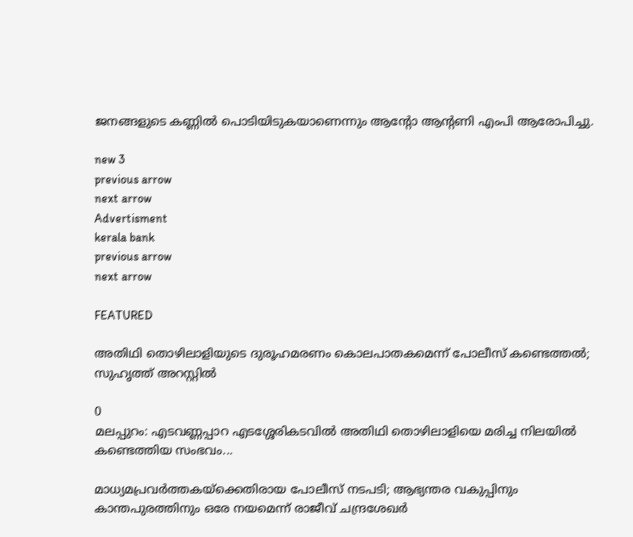ജനങ്ങളുടെ കണ്ണിൽ പൊടിയിടുകയാണെന്നും ആന്റോ ആന്റണി എംപി ആരോപിച്ചു.

new 3
previous arrow
next arrow
Advertisment
kerala bank
previous arrow
next arrow

FEATURED

അതിഥി തൊഴിലാളിയുടെ ദുരൂഹമരണം കൊലപാതകമെന്ന് പോലീസ് കണ്ടെത്തൽ; സുഹൃത്ത് അറസ്റ്റിൽ

0
മലപ്പുറം: എടവണ്ണപ്പാറ എടശ്ശേരികടവിൽ അതിഥി തൊഴിലാളിയെ മരിച്ച നിലയിൽ കണ്ടെത്തിയ സംഭവം...

മാധ്യമപ്രവർത്തകയ്ക്കെതിരായ പോലീസ് നടപടി; ആഭ്യന്തര വകുപ്പിനും കാന്തപുരത്തിനും ഒരേ നയമെന്ന് രാജീവ് ചന്ദ്രശേഖർ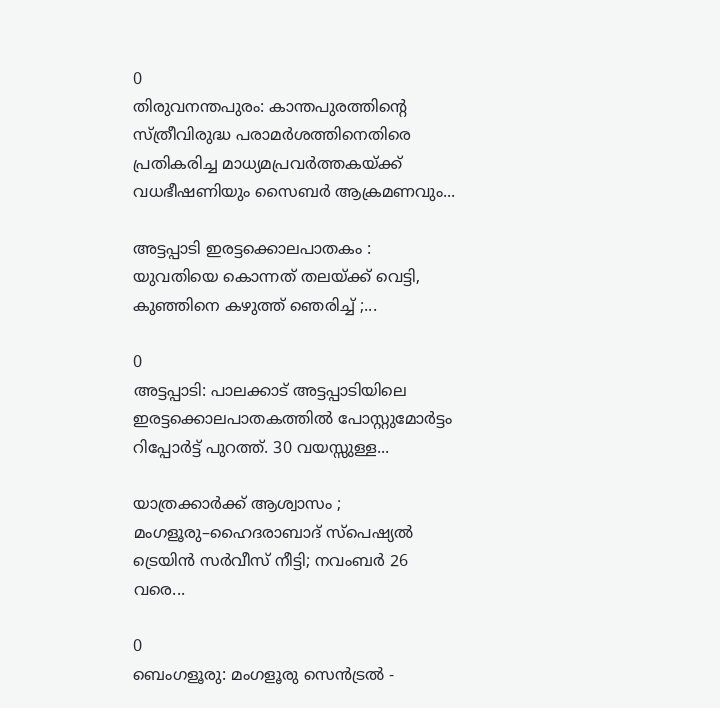0
തിരുവനന്തപുരം: കാന്തപുരത്തിന്‍റെ സ്ത്രീവിരുദ്ധ പരാമർശത്തിനെതിരെ പ്രതികരിച്ച മാധ്യമപ്രവർത്തകയ്ക്ക് വധഭീഷണിയും സൈബർ ആക്രമണവും...

അട്ടപ്പാടി ഇരട്ടക്കൊലപാതകം : യുവതിയെ കൊന്നത് തലയ്ക്ക് വെട്ടി, കുഞ്ഞിനെ കഴുത്ത് ഞെരിച്ച് ;...

0
അട്ടപ്പാടി: പാലക്കാട് അട്ടപ്പാടിയിലെ ഇരട്ടക്കൊലപാതകത്തിൽ പോസ്റ്റുമോർട്ടം റിപ്പോർട്ട് പുറത്ത്. 30 വയസ്സുള്ള...

യാത്രക്കാർക്ക് ആശ്വാസം ; മംഗളൂരു–ഹൈദരാബാദ് സ്പെഷ്യൽ ട്രെയിൻ സർവീസ് നീട്ടി; നവംബർ 26 വരെ...

0
ബെംഗളൂരു: മംഗളൂരു സെൻട്രൽ -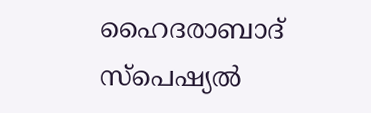ഹൈദരാബാദ് സ്പെഷ്യൽ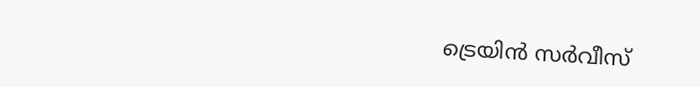ട്രെയിൻ സർവീസ്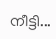നീട്ടി...